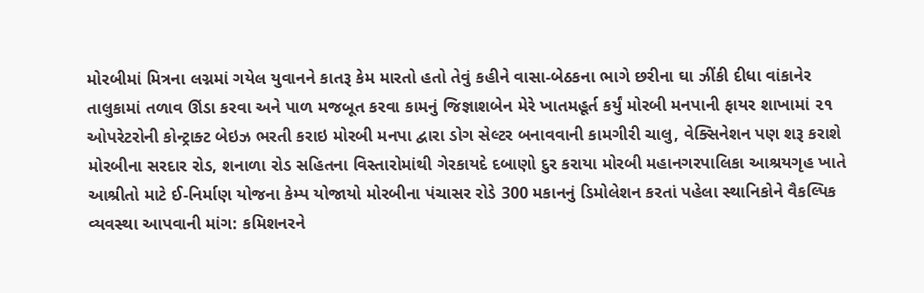મોરબીમાં મિત્રના લગ્નમાં ગયેલ યુવાનને કાતરૂ કેમ મારતો હતો તેવું કહીને વાસા-બેઠકના ભાગે છરીના ઘા ઝીંકી દીધા વાંકાનેર તાલુકામાં તળાવ ઊંડા કરવા અને પાળ મજબૂત કરવા કામનું જિજ્ઞાશબેન મેરે ખાતમહૂર્ત કર્યું મોરબી મનપાની ફાયર શાખામાં ૨૧ ઓપરેટરોની કોન્ટ્રાક્ટ બેઇઝ ભરતી કરાઇ મોરબી મનપા દ્વારા ડોગ સેલ્ટર બનાવવાની કામગીરી ચાલુ, વેક્સિનેશન પણ શરૂ કરાશે મોરબીના સરદાર રોડ, શનાળા રોડ સહિતના વિસ્તારોમાંથી ગેરકાયદે દબાણો દુર કરાયા મોરબી મહાનગરપાલિકા આશ્રયગૃહ ખાતે આશ્રીતો માટે ઈ-નિર્માણ યોજના કેમ્પ યોજાયો મોરબીના પંચાસર રોડે 300 મકાનનું ડિમોલેશન કરતાં પહેલા સ્થાનિકોને વૈકલ્પિક વ્યવસ્થા આપવાની માંગ: કમિશનરને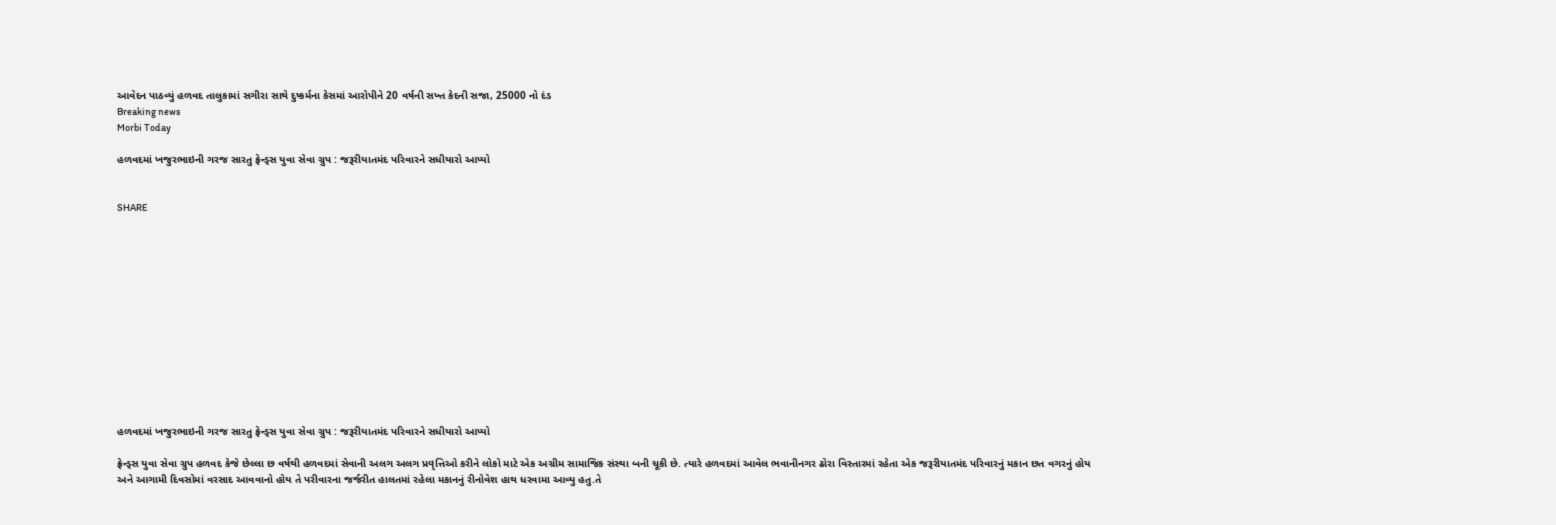આવેદન પાઠવ્યું હળવદ તાલુકામાં સગીરા સાથે દુષ્કર્મના કેસમાં આરોપીને 20 વર્ષની સખ્ત કેદની સજા, 25000 નો દંડ
Breaking news
Morbi Today

હળવદમાં ખજુરભાઇની ગરજ સારતુ ફ્રેન્ડ્સ યુવા સેવા ગ્રુપ : જરૂરીયાતમંદ પરિવારને સધીયારો આપ્યો


SHARE













હળવદમાં ખજુરભાઇની ગરજ સારતુ ફ્રેન્ડ્સ યુવા સેવા ગ્રુપ : જરૂરીયાતમંદ પરિવારને સધીયારો આપ્યો

ફ્રેન્ડ્સ યુવા સેવા ગ્રુપ હળવદ કેજે છેલ્લા છ વર્ષથી હળવદમાં સેવાની અલગ અલગ પ્રવૃત્તિઓ કરીને લોકો માટે એક અગ્રીમ સામાજિક સંસ્થા બની ચૂકી છે. ત્યારે હળવદમાં આવેલ ભવાનીનગર ઢોરા વિસ્તારમાં રહેતા એક જરૂરીયાતમંદ પરિવારનું મકાન છત વગરનું હોય અને આગામી દિવસોમાં વરસાદ આવવાનો હોય તે પરીવારના જર્જરીત હાલતમાં રહેલા મકાનનું રીનોવેશ હાથ ધરવામા આવ્યુ હતુ.તે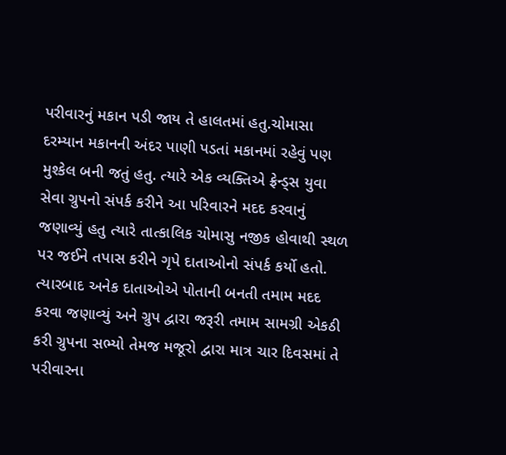પરીવારનું મકાન પડી જાય તે હાલતમાં હતુ.ચોમાસા દરમ્યાન મકાનની અંદર પાણી પડતાં મકાનમાં રહેવું પણ મુશ્કેલ બની જતું હતુ. ત્યારે એક વ્યક્તિએ ફ્રેન્ડ્સ યુવા સેવા ગ્રુપનો સંપર્ક કરીને આ પરિવારને મદદ કરવાનું જણાવ્યું હતુ ત્યારે તાત્કાલિક ચોમાસુ નજીક હોવાથી સ્થળ પર જઈને તપાસ કરીને ગૃપે દાતાઓનો સંપર્ક કર્યો હતો. ત્યારબાદ અનેક દાતાઓએ પોતાની બનતી તમામ મદદ કરવા જણાવ્યું અને ગ્રુપ દ્વારા જરૂરી તમામ સામગ્રી એકઠી કરી ગ્રુપના સભ્યો તેમજ મજૂરો દ્વારા માત્ર ચાર દિવસમાં તે પરીવારના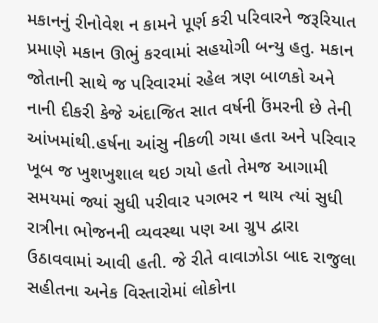મકાનનું રીનોવેશ ન કામને પૂર્ણ કરી પરિવારને જરૂરિયાત પ્રમાણે મકાન ઊભું કરવામાં સહયોગી બન્યુ હતુ. મકાન જોતાની સાથે જ પરિવારમાં રહેલ ત્રણ બાળકો અને નાની દીકરી કેજે અંદાજિત સાત વર્ષની ઉંમરની છે તેની આંખમાંથી.હર્ષના આંસુ નીકળી ગયા હતા અને પરિવાર ખૂબ જ ખુશખુશાલ થઇ ગયો હતો તેમજ આગામી સમયમાં જ્યાં સુધી પરીવાર પગભર ન થાય ત્યાં સુધી રાત્રીના ભોજનની વ્યવસ્થા પણ આ ગ્રુપ દ્વારા ઉઠાવવામાં આવી હતી. જે રીતે વાવાઝોડા બાદ રાજુલા સહીતના અનેક વિસ્તારોમાં લોકોના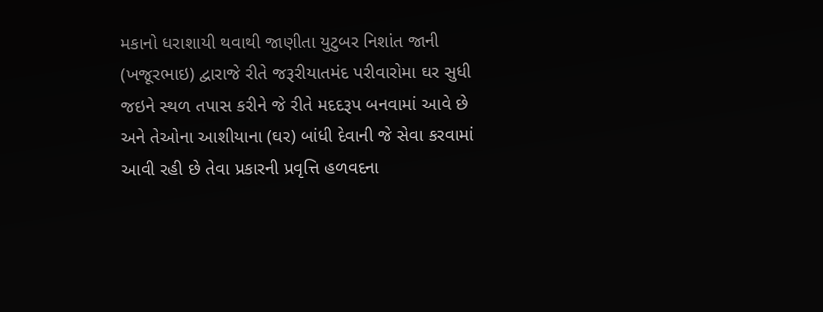મકાનો ધરાશાયી થવાથી જાણીતા યુટુબર નિશાંત જાની (ખજૂરભાઇ) દ્વારાજે રીતે જરૂરીયાતમંદ પરીવારોમા ઘર સુધી જઇને સ્થળ તપાસ કરીને જે રીતે મદદરૂપ બનવામાં આવે છે અને તેઓના આશીયાના (ઘર) બાંધી દેવાની જે સેવા કરવામાં આવી રહી છે તેવા પ્રકારની પ્રવૃત્તિ હળવદના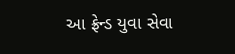આ ફ્રેન્ડ યુવા સેવા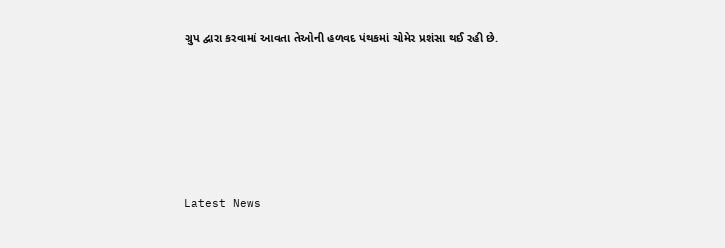ગ્રુપ દ્વારા કરવામાં આવતા તેઓની હળવદ પંથકમાં ચોમેર પ્રશંસા થઈ રહી છે.






Latest News